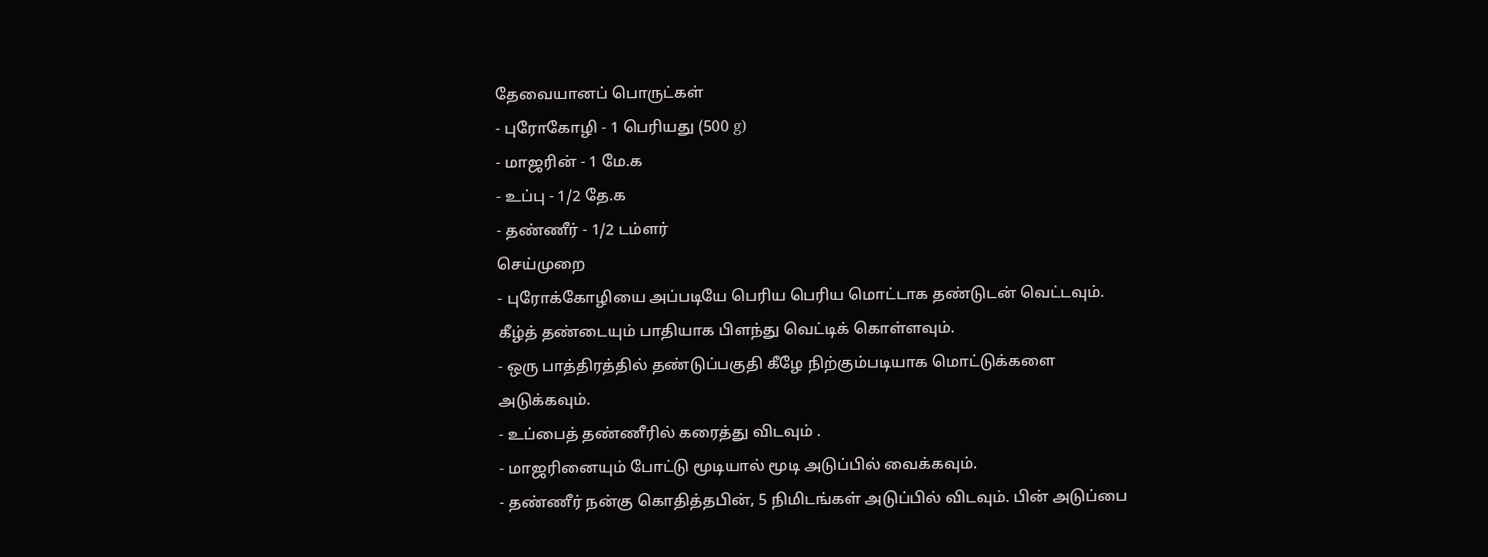தேவையானப் பொருட்கள்
- புரோகோழி - 1 பெரியது (500 g)
- மாஜரின் - 1 மே.க
- உப்பு - 1/2 தே.க
- தண்ணீர் - 1/2 டம்ளர்
செய்முறை
- புரோக்கோழியை அப்படியே பெரிய பெரிய மொட்டாக தண்டுடன் வெட்டவும். கீழ்த் தண்டையும் பாதியாக பிளந்து வெட்டிக் கொள்ளவும்.
- ஒரு பாத்திரத்தில் தண்டுப்பகுதி கீழே நிற்கும்படியாக மொட்டுக்களை அடுக்கவும்.
- உப்பைத் தண்ணீரில் கரைத்து விடவும் .
- மாஜரினையும் போட்டு மூடியால் மூடி அடுப்பில் வைக்கவும்.
- தண்ணீர் நன்கு கொதித்தபின், 5 நிமிடங்கள் அடுப்பில் விடவும். பின் அடுப்பை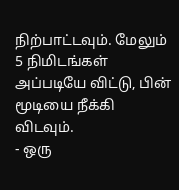நிற்பாட்டவும். மேலும் 5 நிமிடங்கள் அப்படியே விட்டு, பின் மூடியை நீக்கி விடவும்.
- ஒரு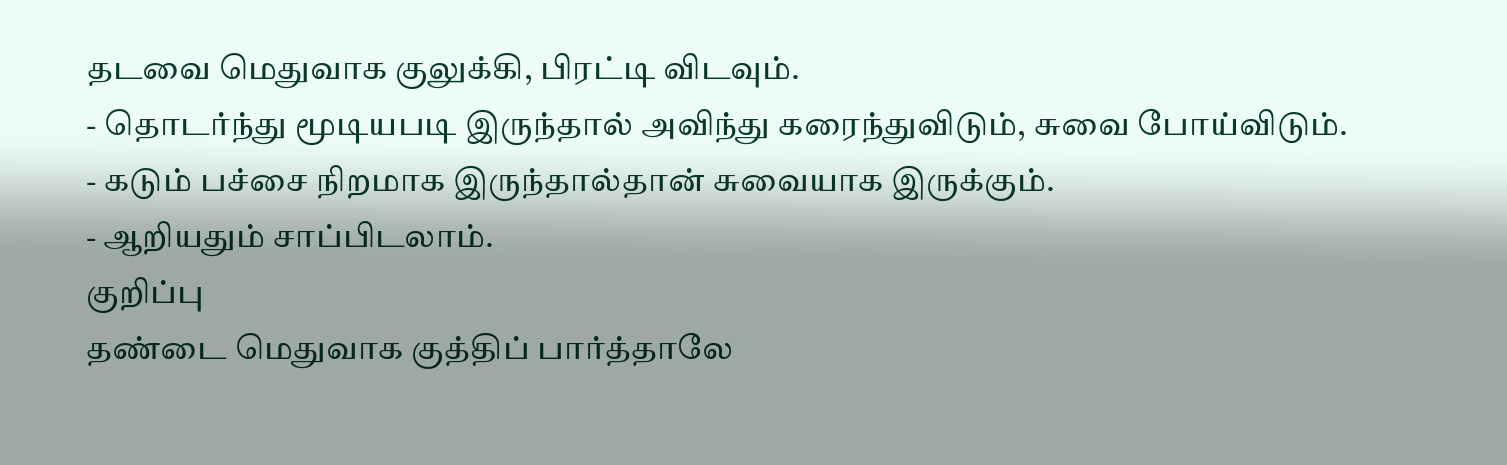தடவை மெதுவாக குலுக்கி, பிரட்டி விடவும்.
- தொடர்ந்து மூடியபடி இருந்தால் அவிந்து கரைந்துவிடும், சுவை போய்விடும்.
- கடும் பச்சை நிறமாக இருந்தால்தான் சுவையாக இருக்கும்.
- ஆறியதும் சாப்பிடலாம்.
குறிப்பு
தண்டை மெதுவாக குத்திப் பார்த்தாலே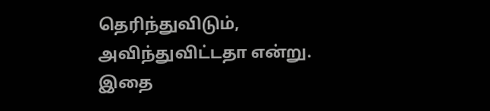தெரிந்துவிடும், அவிந்துவிட்டதா என்று. இதை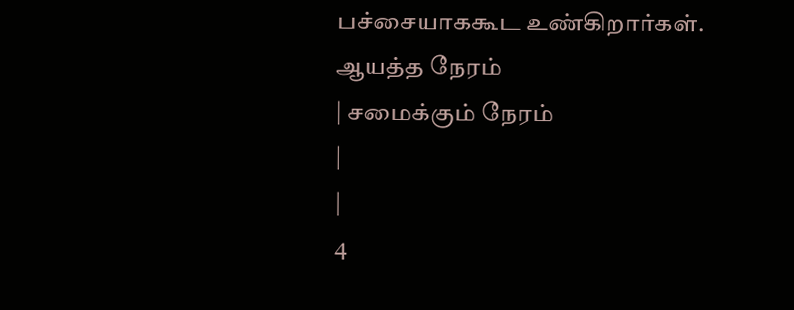பச்சையாககூட உண்கிறார்கள்.
ஆயத்த நேரம்
| சமைக்கும் நேரம்
|
|
4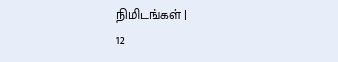நிமிடங்கள் |
12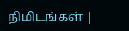நிமிடங்கள் |